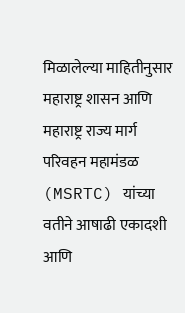मिळालेल्या माहितीनुसार महाराष्ट्र शासन आणि महाराष्ट्र राज्य मार्ग परिवहन महामंडळ (MSRTC) यांच्या वतीने आषाढी एकादशी आणि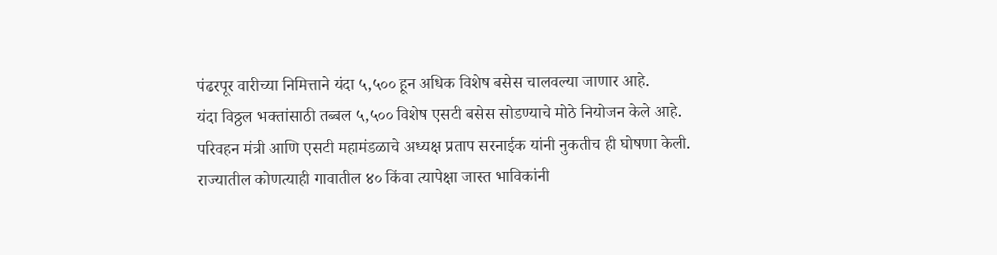पंढरपूर वारीच्या निमित्ताने यंदा ५,५०० हून अधिक विशेष बसेस चालवल्या जाणार आहे.
यंदा विठ्ठल भक्तांसाठी तब्बल ५,५०० विशेष एसटी बसेस सोडण्याचे मोठे नियोजन केले आहे. परिवहन मंत्री आणि एसटी महामंडळाचे अध्यक्ष प्रताप सरनाईक यांनी नुकतीच ही घोषणा केली. राज्यातील कोणत्याही गावातील ४० किंवा त्यापेक्षा जास्त भाविकांनी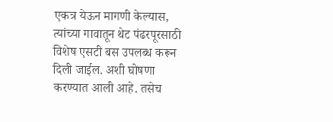एकत्र येऊन मागणी केल्यास, त्यांच्या गावातून थेट पंढरपूरसाठी विशेष एसटी बस उपलब्ध करून दिली जाईल. अशी घोषणा करण्यात आली आहे. तसेच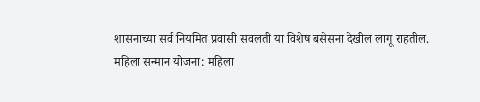शासनाच्या सर्व नियमित प्रवासी सवलती या विशेष बसेसना देखील लागू राहतील.
महिला सन्मान योजना: महिला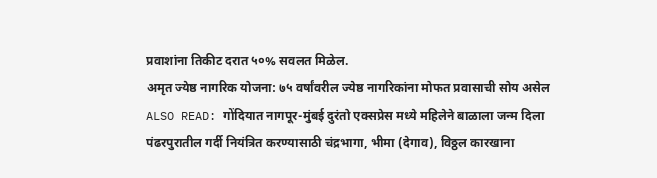प्रवाशांना तिकीट दरात ५०% सवलत मिळेल.
अमृत ज्येष्ठ नागरिक योजना: ७५ वर्षांवरील ज्येष्ठ नागरिकांना मोफत प्रवासाची सोय असेल
ALSO READ: गोंदियात नागपूर-मुंबई दुरंतो एक्सप्रेस मध्ये महिलेने बाळाला जन्म दिला
पंढरपुरातील गर्दी नियंत्रित करण्यासाठी चंद्रभागा, भीमा (देगाव), विठ्ठल कारखाना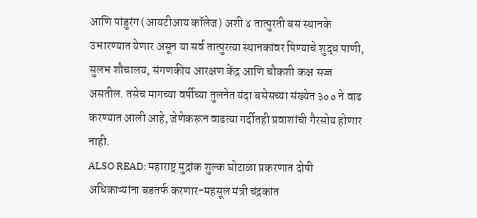आणि पांडुरंग (आयटीआय कॉलेज) अशी ४ तात्पुरती बस स्थानके उभारण्यात येणार असून या सर्व तात्पुरत्या स्थानकांवर पिण्याचे शुद्ध पाणी, सुलभ शौचालय, संगणकीय आरक्षण केंद्र आणि चौकशी कक्ष सज्ज असतील. तसेच मागच्या वर्षीच्या तुलनेत यंदा बसेसच्या संख्येत ३०० ने वाढ करण्यात आली आहे, जेणेकरून वाढत्या गर्दीतही प्रवाशांची गैरसोय होणार नाही.
ALSO READ: महाराष्ट्र मुद्रांक शुल्क घोटाळा प्रकरणात दोषी अधिकाऱ्यांना बडतर्फ करणार-महसूल मंत्री चंद्रकांत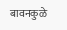बावनकुळे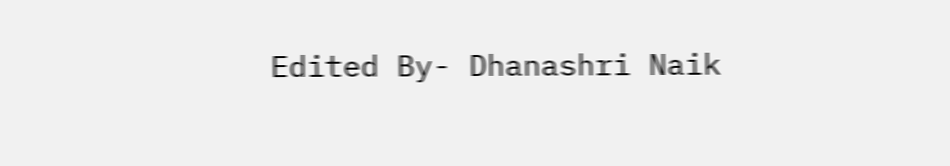Edited By- Dhanashri Naik